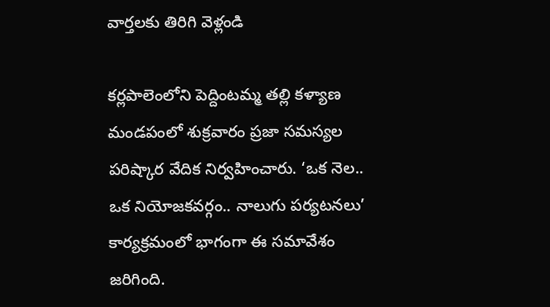వార్తలకు తిరిగి వెళ్లండి

కర్లపాలెంలోని పెద్దింటమ్మ తల్లి కళ్యాణ మండపంలో శుక్రవారం ప్రజా సమస్యల పరిష్కార వేదిక నిర్వహించారు. ‘ఒక నెల.. ఒక నియోజకవర్గం.. నాలుగు పర్యటనలు’ కార్యక్రమంలో భాగంగా ఈ సమావేశం జరిగింది.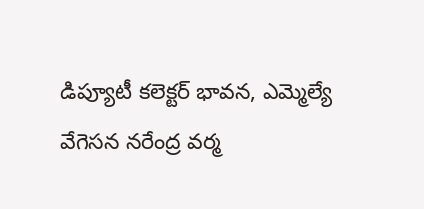డిప్యూటీ కలెక్టర్ భావన, ఎమ్మెల్యే వేగెసన నరేంద్ర వర్మ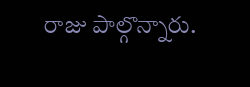రాజు పాల్గొన్నారు.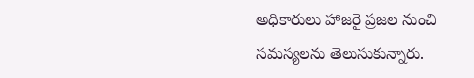అధికారులు హాజరై ప్రజల నుంచి సమస్యలను తెలుసుకున్నారు.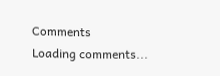Comments
Loading comments...